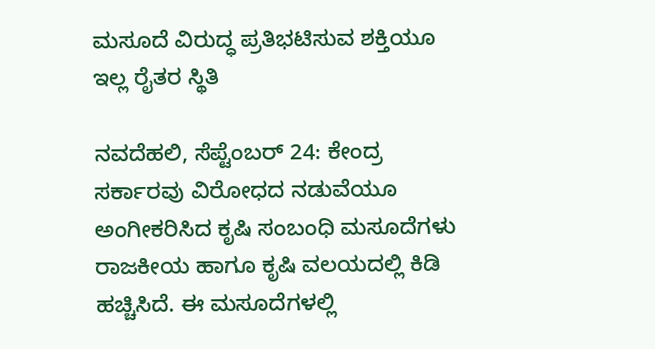ಮಸೂದೆ ವಿರುದ್ಧ ಪ್ರತಿಭಟಿಸುವ ಶಕ್ತಿಯೂ ಇಲ್ಲ ರೈತರ ಸ್ಥಿತಿ

ನವದೆಹಲಿ, ಸೆಪ್ಟೆಂಬರ್ 24: ಕೇಂದ್ರ ಸರ್ಕಾರವು ವಿರೋಧದ ನಡುವೆಯೂ ಅಂಗೀಕರಿಸಿದ ಕೃಷಿ ಸಂಬಂಧಿ ಮಸೂದೆಗಳು ರಾಜಕೀಯ ಹಾಗೂ ಕೃಷಿ ವಲಯದಲ್ಲಿ ಕಿಡಿ ಹಚ್ಚಿಸಿದೆ. ಈ ಮಸೂದೆಗಳಲ್ಲಿ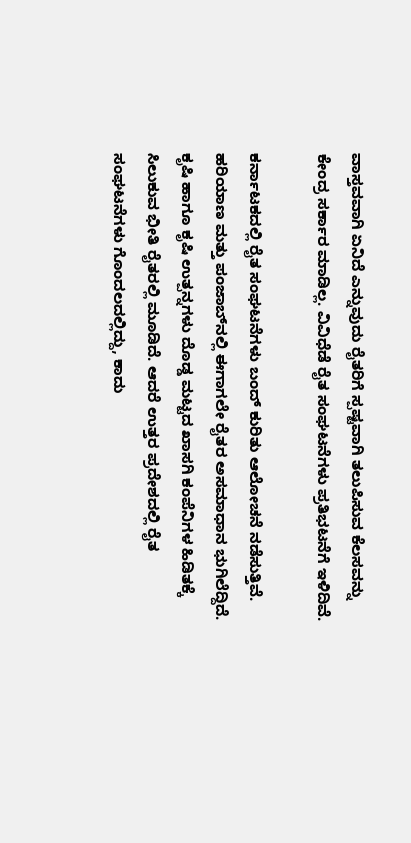ವಾಸ್ತವವಾಗಿ ಏನಿದೆ ಎನ್ನುವುದು ರೈತರಿಗೆ ಸ್ಪಷ್ಟವಾಗಿ ತಲುಪಿಸುವ ಕೆಲಸವನ್ನು ಕೇಂದ್ರ ಸರ್ಕಾರ ಮಾಡಿಲ್ಲ. ವಿವಿಧೆಡೆ ರೈತ ಸಂಘಟನೆಗಳು ಪ್ರತಿಭಟನೆಗೆ ಇಳಿದಿವೆ.

ಕರ್ನಾಟಕದಲ್ಲಿ ರೈತ ಸಂಘಟನೆಗಳು ಬಂದ್ ಕುರಿತು ಆಲೋಚನೆ ನಡೆಸುತ್ತಿವೆ. ಹರಿಯಾಣ ಮತ್ತು ಪಂಜಾಬ್‌ನಲ್ಲಿ ಈಗಾಗಲೇ ರೈತರ ಅಸಮಾಧಾನ ಭುಗಿಲೆದ್ದಿದೆ. ಕೃಷಿ ಹಾಗೂ ಕೃಷಿ ಉತ್ಪನ್ನಗಳು ದೊಡ್ಡ ಮಟ್ಟದ ಖಾಸಗಿ ಕಂಪೆನಿಗಳ ಹಿಡಿತಕ್ಕೆ ಸಿಲುಕುವ ಭೀತಿ ರೈತರಲ್ಲಿ ಮೂಡಿದೆ. ಆದರೆ ಉತ್ತರ ಪ್ರದೇಶದಲ್ಲಿ ರೈತ ಸಂಘಟನೆಗಳು ಗೊಂದಲದಲ್ಲಿದ್ದು, ಕಾದು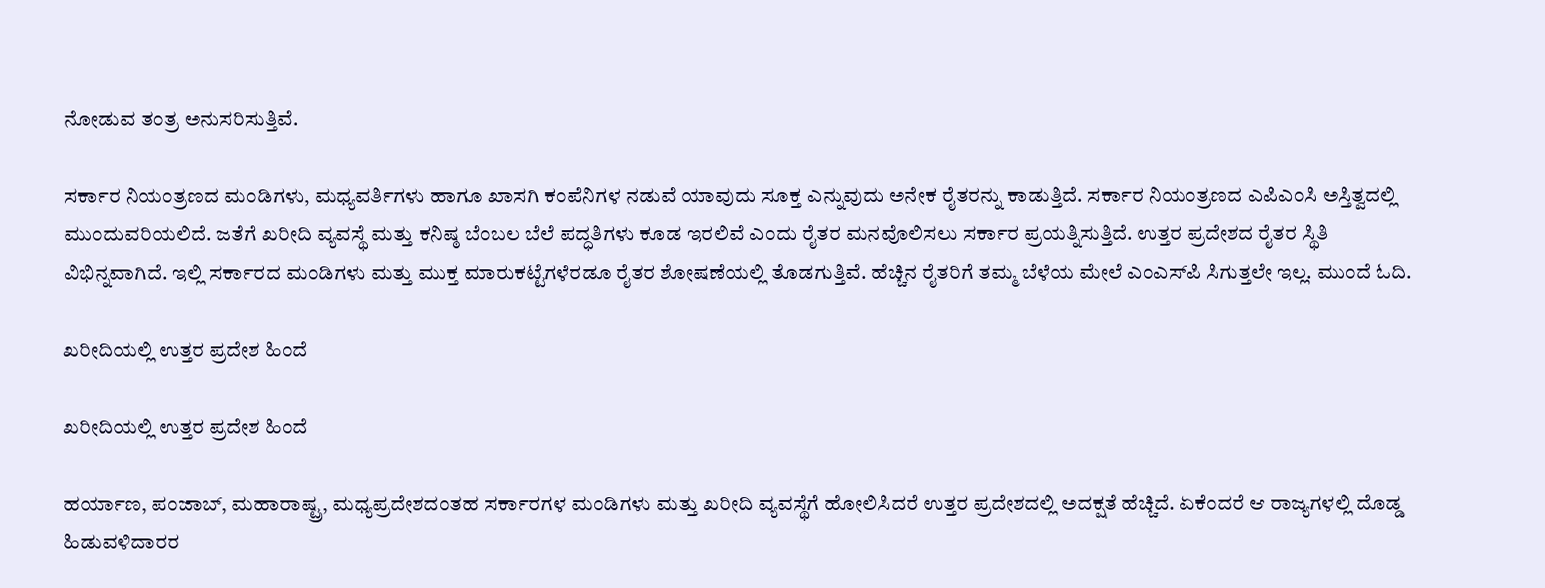ನೋಡುವ ತಂತ್ರ ಅನುಸರಿಸುತ್ತಿವೆ.

ಸರ್ಕಾರ ನಿಯಂತ್ರಣದ ಮಂಡಿಗಳು, ಮಧ್ಯವರ್ತಿಗಳು ಹಾಗೂ ಖಾಸಗಿ ಕಂಪೆನಿಗಳ ನಡುವೆ ಯಾವುದು ಸೂಕ್ತ ಎನ್ನುವುದು ಅನೇಕ ರೈತರನ್ನು ಕಾಡುತ್ತಿದೆ. ಸರ್ಕಾರ ನಿಯಂತ್ರಣದ ಎಪಿಎಂಸಿ ಅಸ್ತಿತ್ವದಲ್ಲಿ ಮುಂದುವರಿಯಲಿದೆ. ಜತೆಗೆ ಖರೀದಿ ವ್ಯವಸ್ಥೆ ಮತ್ತು ಕನಿಷ್ಠ ಬೆಂಬಲ ಬೆಲೆ ಪದ್ಧತಿಗಳು ಕೂಡ ಇರಲಿವೆ ಎಂದು ರೈತರ ಮನವೊಲಿಸಲು ಸರ್ಕಾರ ಪ್ರಯತ್ನಿಸುತ್ತಿದೆ. ಉತ್ತರ ಪ್ರದೇಶದ ರೈತರ ಸ್ಥಿತಿ ವಿಭಿನ್ನವಾಗಿದೆ. ಇಲ್ಲಿ ಸರ್ಕಾರದ ಮಂಡಿಗಳು ಮತ್ತು ಮುಕ್ತ ಮಾರುಕಟ್ಟೆಗಳೆರಡೂ ರೈತರ ಶೋಷಣೆಯಲ್ಲಿ ತೊಡಗುತ್ತಿವೆ. ಹೆಚ್ಚಿನ ರೈತರಿಗೆ ತಮ್ಮ ಬೆಳೆಯ ಮೇಲೆ ಎಂಎಸ್‌ಪಿ ಸಿಗುತ್ತಲೇ ಇಲ್ಲ. ಮುಂದೆ ಓದಿ.

ಖರೀದಿಯಲ್ಲಿ ಉತ್ತರ ಪ್ರದೇಶ ಹಿಂದೆ

ಖರೀದಿಯಲ್ಲಿ ಉತ್ತರ ಪ್ರದೇಶ ಹಿಂದೆ

ಹರ್ಯಾಣ, ಪಂಜಾಬ್, ಮಹಾರಾಷ್ಟ್ರ, ಮಧ್ಯಪ್ರದೇಶದಂತಹ ಸರ್ಕಾರಗಳ ಮಂಡಿಗಳು ಮತ್ತು ಖರೀದಿ ವ್ಯವಸ್ಥೆಗೆ ಹೋಲಿಸಿದರೆ ಉತ್ತರ ಪ್ರದೇಶದಲ್ಲಿ ಅದಕ್ಷತೆ ಹೆಚ್ಚಿದೆ. ಏಕೆಂದರೆ ಆ ರಾಜ್ಯಗಳಲ್ಲಿ ದೊಡ್ಡ ಹಿಡುವಳಿದಾರರ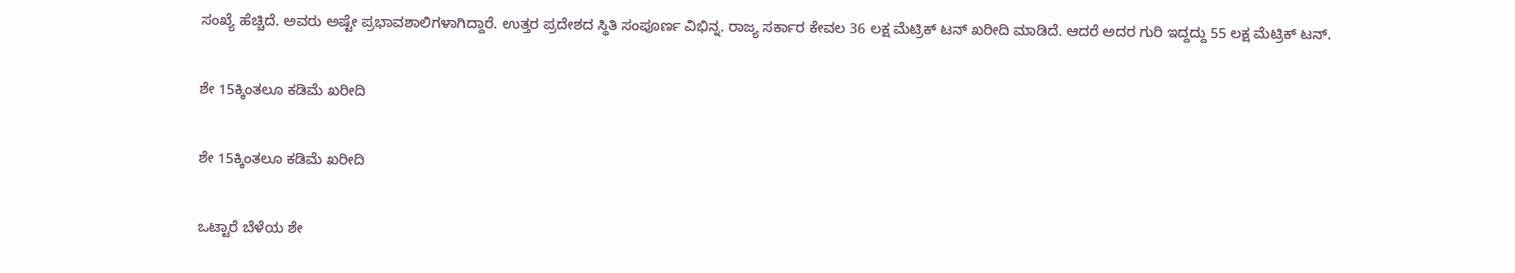ಸಂಖ್ಯೆ ಹೆಚ್ಚಿದೆ. ಅವರು ಅಷ್ಟೇ ಪ್ರಭಾವಶಾಲಿಗಳಾಗಿದ್ದಾರೆ. ಉತ್ತರ ಪ್ರದೇಶದ ಸ್ಥಿತಿ ಸಂಪೂರ್ಣ ವಿಭಿನ್ನ. ರಾಜ್ಯ ಸರ್ಕಾರ ಕೇವಲ 36 ಲಕ್ಷ ಮೆಟ್ರಿಕ್ ಟನ್ ಖರೀದಿ ಮಾಡಿದೆ. ಆದರೆ ಅದರ ಗುರಿ ಇದ್ದದ್ದು 55 ಲಕ್ಷ ಮೆಟ್ರಿಕ್ ಟನ್.

ಶೇ 15ಕ್ಕಿಂತಲೂ ಕಡಿಮೆ ಖರೀದಿ

ಶೇ 15ಕ್ಕಿಂತಲೂ ಕಡಿಮೆ ಖರೀದಿ

ಒಟ್ಟಾರೆ ಬೆಳೆಯ ಶೇ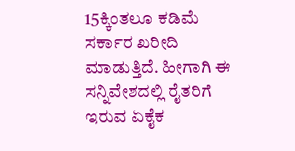15ಕ್ಕಿಂತಲೂ ಕಡಿಮೆ ಸರ್ಕಾರ ಖರೀದಿ ಮಾಡುತ್ತಿದೆ. ಹೀಗಾಗಿ ಈ ಸನ್ನಿವೇಶದಲ್ಲಿ ರೈತರಿಗೆ ಇರುವ ಏಕೈಕ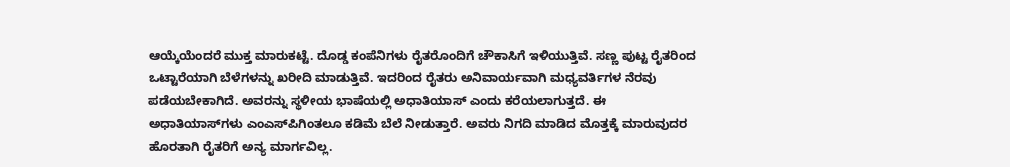ಆಯ್ಕೆಯೆಂದರೆ ಮುಕ್ತ ಮಾರುಕಟ್ಟೆ. ದೊಡ್ಡ ಕಂಪೆನಿಗಳು ರೈತರೊಂದಿಗೆ ಚೌಕಾಸಿಗೆ ಇಳಿಯುತ್ತಿವೆ. ಸಣ್ಣ ಪುಟ್ಟ ರೈತರಿಂದ ಒಟ್ಟಾರೆಯಾಗಿ ಬೆಳೆಗಳನ್ನು ಖರೀದಿ ಮಾಡುತ್ತಿವೆ. ಇದರಿಂದ ರೈತರು ಅನಿವಾರ್ಯವಾಗಿ ಮಧ್ಯವರ್ತಿಗಳ ನೆರವು ಪಡೆಯಬೇಕಾಗಿದೆ. ಅವರನ್ನು ಸ್ಥಳೀಯ ಭಾಷೆಯಲ್ಲಿ ಅಧಾತಿಯಾಸ್ ಎಂದು ಕರೆಯಲಾಗುತ್ತದೆ. ಈ ಅಧಾತಿಯಾಸ್‌ಗಳು ಎಂಎಸ್‌ಪಿಗಿಂತಲೂ ಕಡಿಮೆ ಬೆಲೆ ನೀಡುತ್ತಾರೆ. ಅವರು ನಿಗದಿ ಮಾಡಿದ ಮೊತ್ತಕ್ಕೆ ಮಾರುವುದರ ಹೊರತಾಗಿ ರೈತರಿಗೆ ಅನ್ಯ ಮಾರ್ಗವಿಲ್ಲ.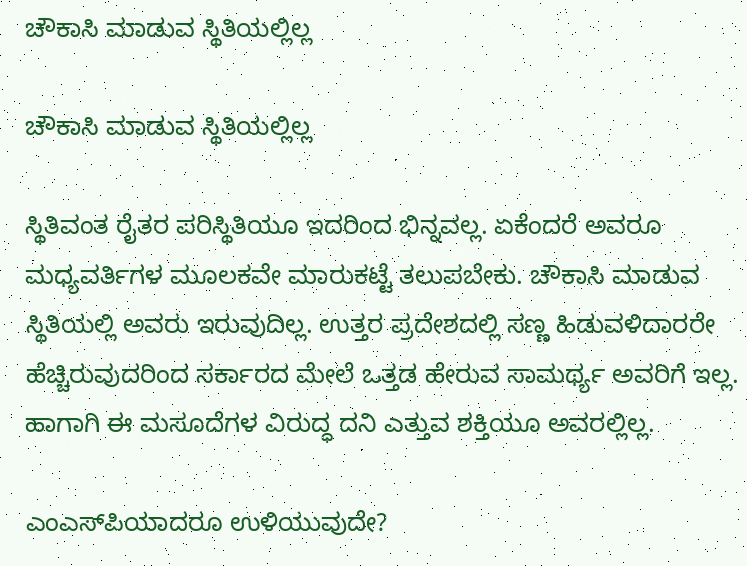ಚೌಕಾಸಿ ಮಾಡುವ ಸ್ಥಿತಿಯಲ್ಲಿಲ್ಲ

ಚೌಕಾಸಿ ಮಾಡುವ ಸ್ಥಿತಿಯಲ್ಲಿಲ್ಲ

ಸ್ಥಿತಿವಂತ ರೈತರ ಪರಿಸ್ಥಿತಿಯೂ ಇದರಿಂದ ಭಿನ್ನವಲ್ಲ. ಏಕೆಂದರೆ ಅವರೂ ಮಧ್ಯವರ್ತಿಗಳ ಮೂಲಕವೇ ಮಾರುಕಟ್ಟೆ ತಲುಪಬೇಕು. ಚೌಕಾಸಿ ಮಾಡುವ ಸ್ಥಿತಿಯಲ್ಲಿ ಅವರು ಇರುವುದಿಲ್ಲ. ಉತ್ತರ ಪ್ರದೇಶದಲ್ಲಿ ಸಣ್ಣ ಹಿಡುವಳಿದಾರರೇ ಹೆಚ್ಚಿರುವುದರಿಂದ ಸರ್ಕಾರದ ಮೇಲೆ ಒತ್ತಡ ಹೇರುವ ಸಾಮರ್ಥ್ಯ ಅವರಿಗೆ ಇಲ್ಲ. ಹಾಗಾಗಿ ಈ ಮಸೂದೆಗಳ ವಿರುದ್ಧ ದನಿ ಎತ್ತುವ ಶಕ್ತಿಯೂ ಅವರಲ್ಲಿಲ್ಲ.

ಎಂಎಸ್‌ಪಿಯಾದರೂ ಉಳಿಯುವುದೇ?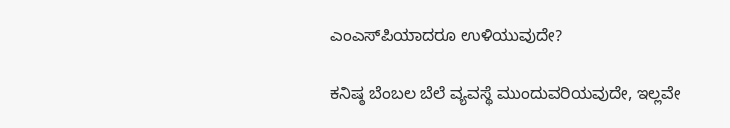ಎಂಎಸ್‌ಪಿಯಾದರೂ ಉಳಿಯುವುದೇ?

ಕನಿಷ್ಠ ಬೆಂಬಲ ಬೆಲೆ ವ್ಯವಸ್ಥೆ ಮುಂದುವರಿಯವುದೇ, ಇಲ್ಲವೇ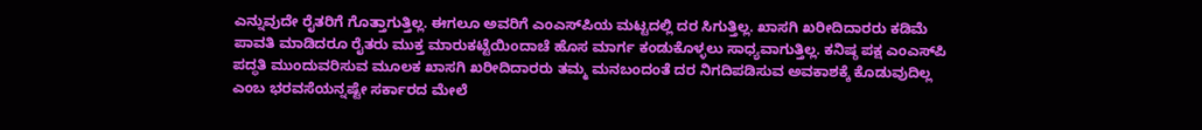ಎನ್ನುವುದೇ ರೈತರಿಗೆ ಗೊತ್ತಾಗುತ್ತಿಲ್ಲ. ಈಗಲೂ ಅವರಿಗೆ ಎಂಎಸ್‌ಪಿಯ ಮಟ್ಟದಲ್ಲಿ ದರ ಸಿಗುತ್ತಿಲ್ಲ. ಖಾಸಗಿ ಖರೀದಿದಾರರು ಕಡಿಮೆ ಪಾವತಿ ಮಾಡಿದರೂ ರೈತರು ಮುಕ್ತ ಮಾರುಕಟ್ಟೆಯಿಂದಾಚೆ ಹೊಸ ಮಾರ್ಗ ಕಂಡುಕೊಳ್ಳಲು ಸಾಧ್ಯವಾಗುತ್ತಿಲ್ಲ. ಕನಿ‍ಷ್ಠ ಪಕ್ಷ ಎಂಎಸ್‌ಪಿ ಪದ್ಧತಿ ಮುಂದುವರಿಸುವ ಮೂಲಕ ಖಾಸಗಿ ಖರೀದಿದಾರರು ತಮ್ಮ ಮನಬಂದಂತೆ ದರ ನಿಗದಿಪಡಿಸುವ ಅವಕಾಶಕ್ಕೆ ಕೊಡುವುದಿಲ್ಲ ಎಂಬ ಭರವಸೆಯನ್ನಷ್ಟೇ ಸರ್ಕಾರದ ಮೇಲೆ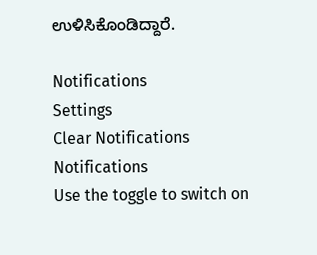ಉಳಿಸಿಕೊಂಡಿದ್ದಾರೆ.

Notifications
Settings
Clear Notifications
Notifications
Use the toggle to switch on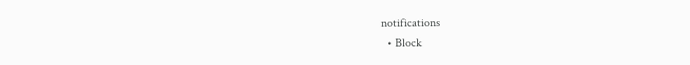notifications
  • Block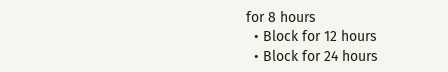for 8 hours
  • Block for 12 hours
  • Block for 24 hours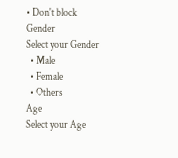• Don't block
Gender
Select your Gender
  • Male
  • Female
  • Others
Age
Select your Age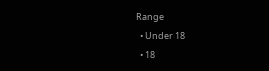Range
  • Under 18
  • 18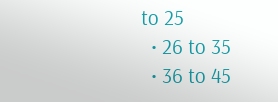to 25
  • 26 to 35
  • 36 to 45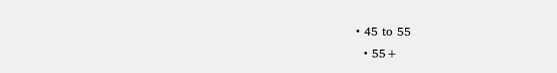• 45 to 55
  • 55+